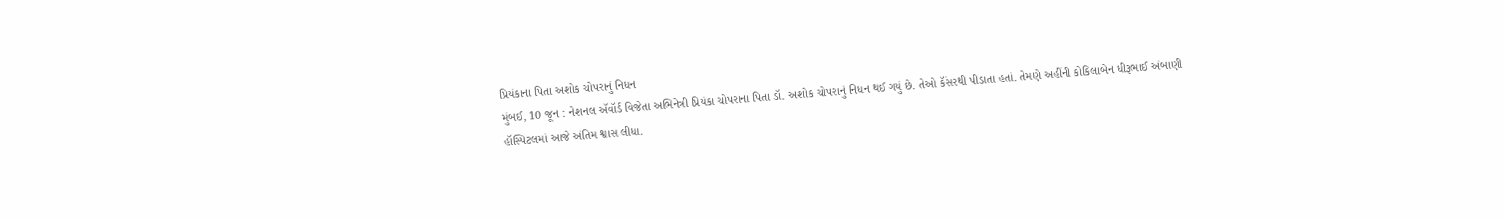પ્રિયંકાના પિતા અશોક ચોપરાનું નિધન
મુંબઈ, 10 જૂન : નેશનલ ઍવૉર્ડ વિજેતા અભિનેત્રી પ્રિયંકા ચોપરાના પિતા ડૉ. અશોક ચોપરાનું નિધન થઈ ગયું છે. તેઓ કૅંસરથી પીડાતા હતાં. તેમણે અહીંની કોકિલાબેન ધીરૂભાઈ અંબાણી હૉસ્પિટલમાં આજે અંતિમ શ્વાસ લીધા.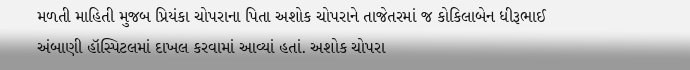મળતી માહિતી મુજબ પ્રિયંકા ચોપરાના પિતા અશોક ચોપરાને તાજેતરમાં જ કોકિલાબેન ધીરૂભાઈ અંબાણી હૉસ્પિટલમાં દાખલ કરવામાં આવ્યાં હતાં. અશોક ચોપરા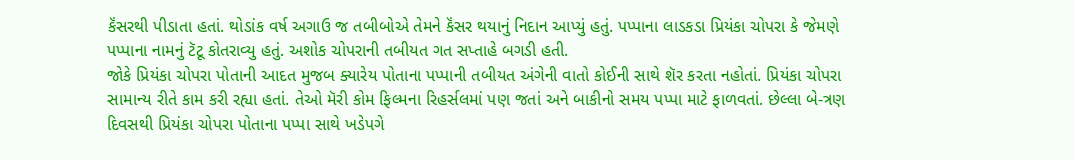કૅંસરથી પીડાતા હતાં. થોડાંક વર્ષ અગાઉ જ તબીબોએ તેમને કૅંસર થયાનું નિદાન આપ્યું હતું. પપ્પાના લાડકડા પ્રિયંકા ચોપરા કે જેમણે પપ્પાના નામનું ટૅટૂ કોતરાવ્યુ હતું. અશોક ચોપરાની તબીયત ગત સપ્તાહે બગડી હતી.
જોકે પ્રિયંકા ચોપરા પોતાની આદત મુજબ ક્યારેય પોતાના પપ્પાની તબીયત અંગેની વાતો કોઈની સાથે શૅર કરતા નહોતાં. પ્રિયંકા ચોપરા સામાન્ય રીતે કામ કરી રહ્યા હતાં. તેઓ મૅરી કોમ ફિલ્મના રિહર્સલમાં પણ જતાં અને બાકીનો સમય પપ્પા માટે ફાળવતાં. છેલ્લા બે-ત્રણ દિવસથી પ્રિયંકા ચોપરા પોતાના પપ્પા સાથે ખડેપગે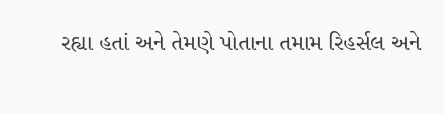રહ્યા હતાં અને તેમણે પોતાના તમામ રિહર્સલ અને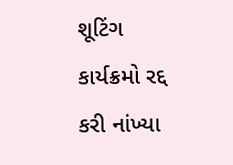શૂટિંગ કાર્યક્રમો રદ્દ કરી નાંખ્યા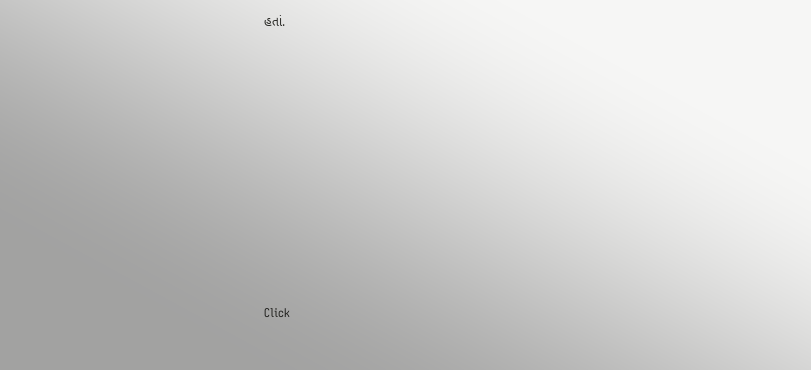હતાં.












Click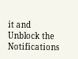it and Unblock the Notifications